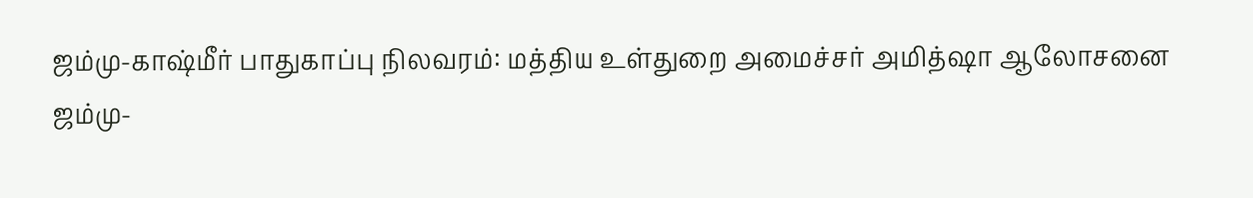ஜம்மு-காஷ்மீர் பாதுகாப்பு நிலவரம்: மத்திய உள்துறை அமைச்சர் அமித்ஷா ஆலோசனை
ஜம்மு-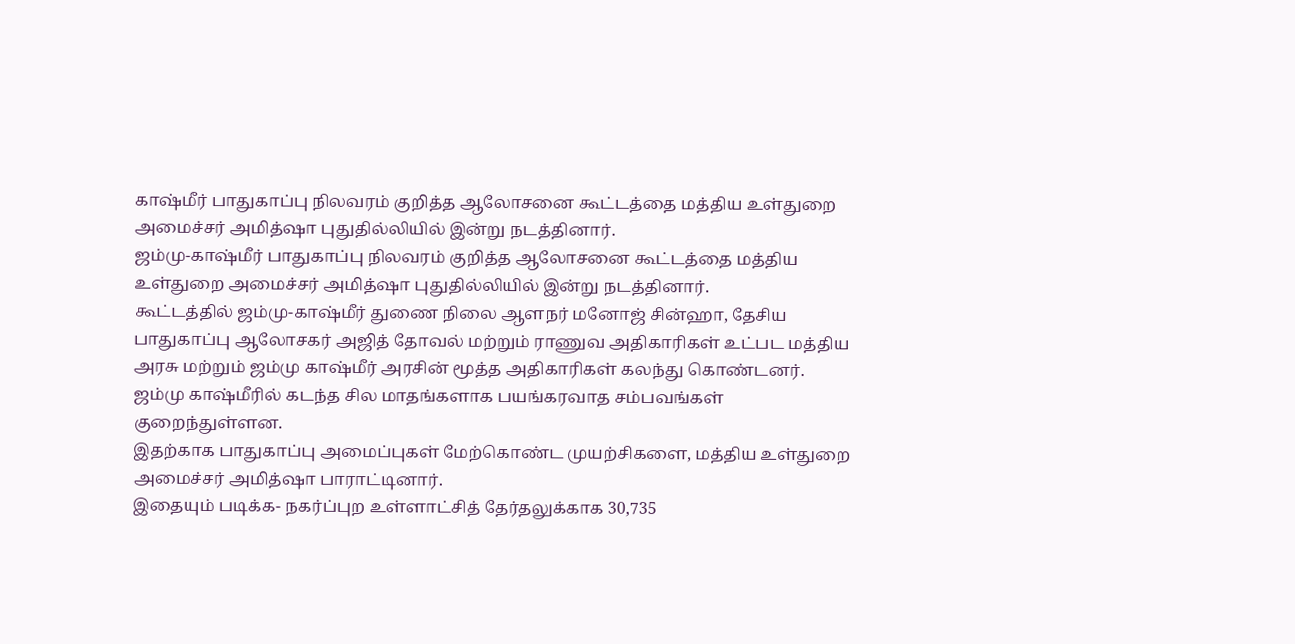காஷ்மீர் பாதுகாப்பு நிலவரம் குறித்த ஆலோசனை கூட்டத்தை மத்திய உள்துறை அமைச்சர் அமித்ஷா புதுதில்லியில் இன்று நடத்தினார்.
ஜம்மு-காஷ்மீர் பாதுகாப்பு நிலவரம் குறித்த ஆலோசனை கூட்டத்தை மத்திய உள்துறை அமைச்சர் அமித்ஷா புதுதில்லியில் இன்று நடத்தினார்.
கூட்டத்தில் ஜம்மு-காஷ்மீர் துணை நிலை ஆளநர் மனோஜ் சின்ஹா, தேசிய பாதுகாப்பு ஆலோசகர் அஜித் தோவல் மற்றும் ராணுவ அதிகாரிகள் உட்பட மத்திய அரசு மற்றும் ஜம்மு காஷ்மீர் அரசின் மூத்த அதிகாரிகள் கலந்து கொண்டனர். ஜம்மு காஷ்மீரில் கடந்த சில மாதங்களாக பயங்கரவாத சம்பவங்கள் குறைந்துள்ளன.
இதற்காக பாதுகாப்பு அமைப்புகள் மேற்கொண்ட முயற்சிகளை, மத்திய உள்துறை அமைச்சர் அமித்ஷா பாராட்டினார்.
இதையும் படிக்க- நகர்ப்புற உள்ளாட்சித் தேர்தலுக்காக 30,735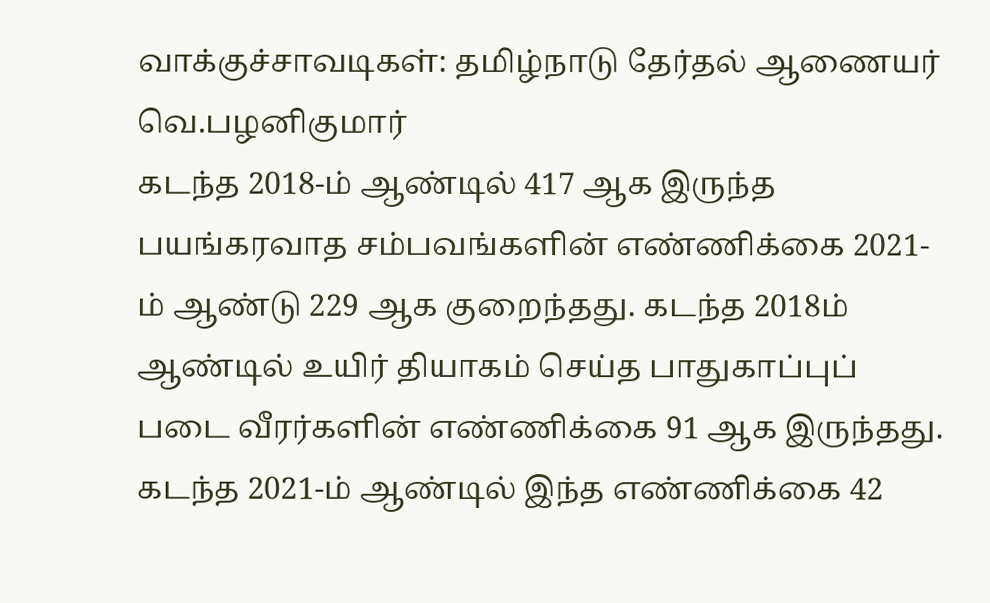வாக்குச்சாவடிகள்: தமிழ்நாடு தேர்தல் ஆணையர் வெ.பழனிகுமார்
கடந்த 2018-ம் ஆண்டில் 417 ஆக இருந்த பயங்கரவாத சம்பவங்களின் எண்ணிக்கை 2021-ம் ஆண்டு 229 ஆக குறைந்தது. கடந்த 2018ம் ஆண்டில் உயிர் தியாகம் செய்த பாதுகாப்புப் படை வீரர்களின் எண்ணிக்கை 91 ஆக இருந்தது. கடந்த 2021-ம் ஆண்டில் இந்த எண்ணிக்கை 42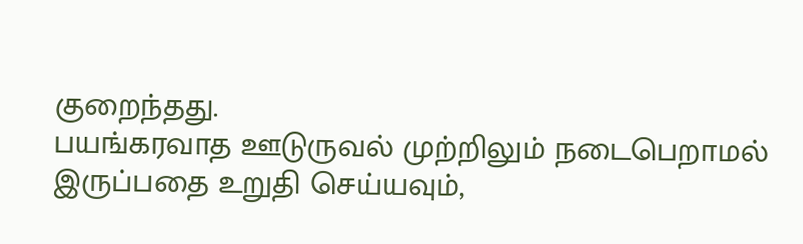குறைந்தது.
பயங்கரவாத ஊடுருவல் முற்றிலும் நடைபெறாமல் இருப்பதை உறுதி செய்யவும்,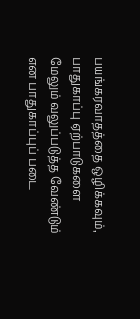பயங்கரவாதத்தை ஒழிக்கவும், பாதுகாப்பு ஏற்பாடுகளை மேலும் வலுப்படுத்த வேண்டும் என பாதுகாப்புப் படை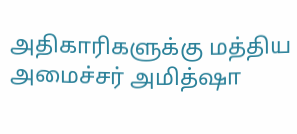அதிகாரிகளுக்கு மத்திய அமைச்சர் அமித்ஷா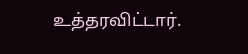உத்தரவிட்டார்.